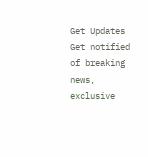Get Updates
Get notified of breaking news, exclusive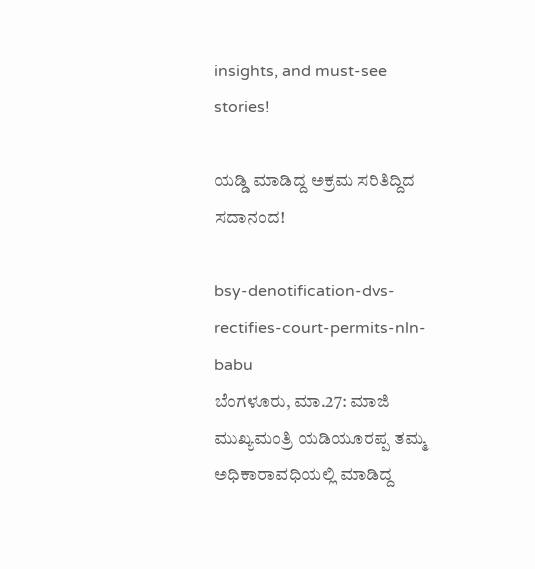insights, and must-see stories!

ಯಡ್ಡಿ ಮಾಡಿದ್ದ ಅಕ್ರಮ ಸರಿತಿದ್ದಿದ ಸದಾನಂದ!

bsy-denotification-dvs-rectifies-court-permits-nln-babu
ಬೆಂಗಳೂರು, ಮಾ.27: ಮಾಜಿ ಮುಖ್ಯಮಂತ್ರಿ ಯಡಿಯೂರಪ್ಪ ತಮ್ಮ ಅಧಿಕಾರಾವಧಿಯಲ್ಲಿ ಮಾಡಿದ್ದ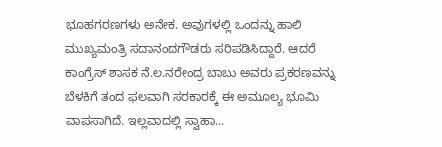ಭೂಹಗರಣಗಳು ಅನೇಕ. ಅವುಗಳಲ್ಲಿ ಒಂದನ್ನು ಹಾಲಿ ಮುಖ್ಯಮಂತ್ರಿ ಸದಾನಂದಗೌಡರು ಸರಿಪಡಿಸಿದ್ದಾರೆ. ಆದರೆ ಕಾಂಗ್ರೆಸ್ ಶಾಸಕ ನೆ.ಲ.ನರೇಂದ್ರ ಬಾಬು ಅವರು ಪ್ರಕರಣವನ್ನು ಬೆಳಕಿಗೆ ತಂದ ಫಲವಾಗಿ ಸರಕಾರಕ್ಕೆ ಈ ಅಮೂಲ್ಯ ಭೂಮಿ ವಾಪಸಾಗಿದೆ. ಇಲ್ಲವಾದಲ್ಲಿ ಸ್ವಾಹಾ...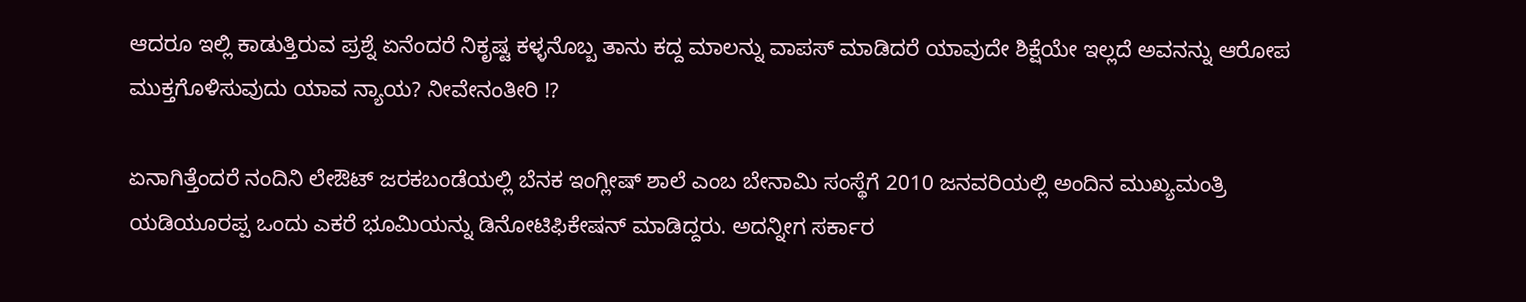ಆದರೂ ಇಲ್ಲಿ ಕಾಡುತ್ತಿರುವ ಪ್ರಶ್ನೆ ಏನೆಂದರೆ ನಿಕೃಷ್ಟ ಕಳ್ಳನೊಬ್ಬ ತಾನು ಕದ್ದ ಮಾಲನ್ನು ವಾಪಸ್ ಮಾಡಿದರೆ ಯಾವುದೇ ಶಿಕ್ಷೆಯೇ ಇಲ್ಲದೆ ಅವನನ್ನು ಆರೋಪ ಮುಕ್ತಗೊಳಿಸುವುದು ಯಾವ ನ್ಯಾಯ? ನೀವೇನಂತೀರಿ !?

ಏನಾಗಿತ್ತೆಂದರೆ ನಂದಿನಿ ಲೇಔಟ್‌ ಜರಕಬಂಡೆಯಲ್ಲಿ ಬೆನಕ ಇಂಗ್ಲೀಷ್‌ ಶಾಲೆ ಎಂಬ ಬೇನಾಮಿ ಸಂಸ್ಥೆಗೆ 2010 ಜನವರಿಯಲ್ಲಿ ಅಂದಿನ ಮುಖ್ಯಮಂತ್ರಿ ಯಡಿಯೂರಪ್ಪ ಒಂದು ಎಕರೆ ಭೂಮಿಯನ್ನು ಡಿನೋಟಿಫಿಕೇಷನ್‌ ಮಾಡಿದ್ದರು. ಅದನ್ನೀಗ ಸರ್ಕಾರ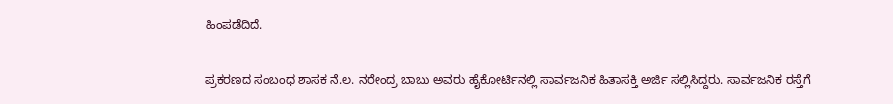ಹಿಂಪಡೆದಿದೆ.

ಪ್ರಕರಣದ ಸಂಬಂಧ ಶಾಸಕ ನೆ.ಲ. ನರೇಂದ್ರ ಬಾಬು ಅವರು ಹೈಕೋರ್ಟಿನಲ್ಲಿ ಸಾರ್ವಜನಿಕ ಹಿತಾಸಕ್ತಿ ಅರ್ಜಿ ಸಲ್ಲಿಸಿದ್ದರು. ಸಾರ್ವಜನಿಕ ರಸ್ತೆಗೆ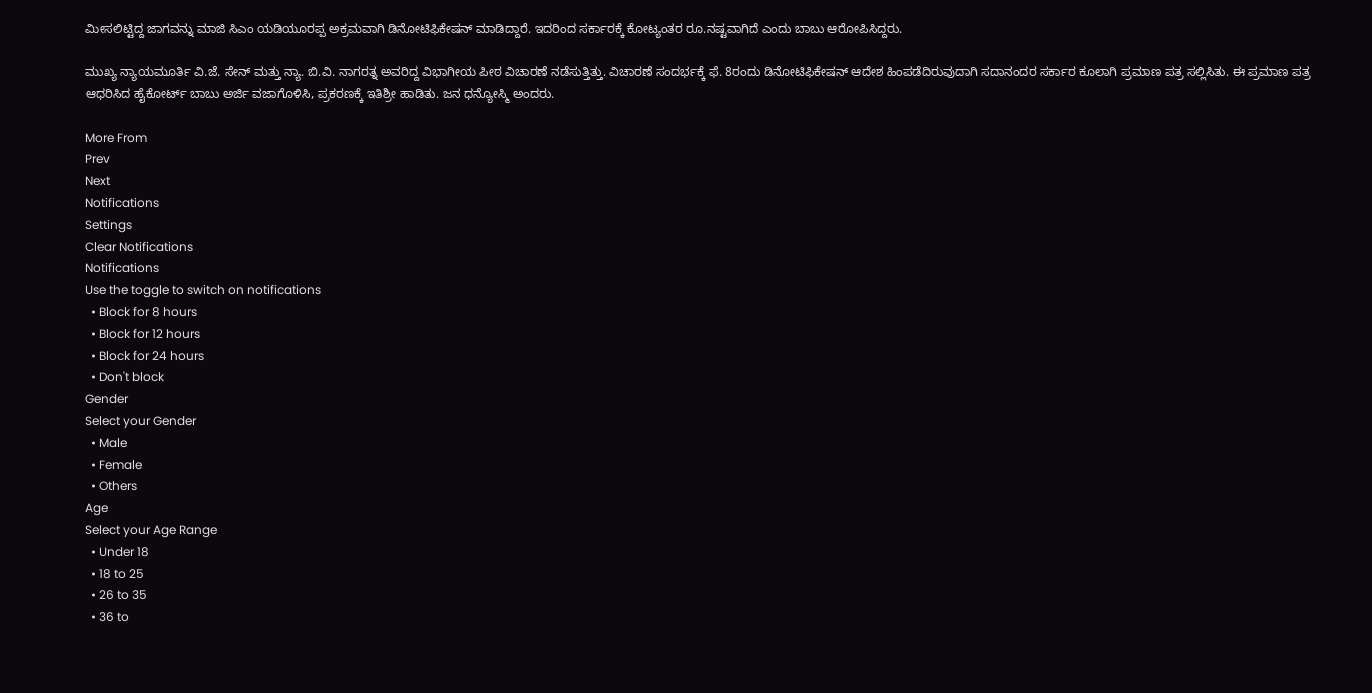ಮೀಸಲಿಟ್ಟಿದ್ದ ಜಾಗವನ್ನು ಮಾಜಿ ಸಿಎಂ ಯಡಿಯೂರಪ್ಪ ಅಕ್ರಮವಾಗಿ ಡಿನೋಟಿಫಿಕೇಷನ್‌ ಮಾಡಿದ್ದಾರೆ. ಇದರಿಂದ ಸರ್ಕಾರಕ್ಕೆ ಕೋಟ್ಯಂತರ ರೂ.ನಷ್ಟವಾಗಿದೆ ಎಂದು ಬಾಬು ಆರೋಪಿಸಿದ್ದರು.

ಮುಖ್ಯ ನ್ಯಾಯಮೂರ್ತಿ ವಿ.ಜೆ. ಸೇನ್‌ ಮತ್ತು ನ್ಯಾ. ಬಿ.ವಿ. ನಾಗರತ್ನ ಅವರಿದ್ದ ವಿಭಾಗೀಯ ಪೀಠ ವಿಚಾರಣೆ ನಡೆಸುತ್ತಿತ್ತು. ವಿಚಾರಣೆ ಸಂದರ್ಭಕ್ಕೆ ಫೆ. 8ರಂದು ಡಿನೋಟಿಫಿಕೇಷನ್‌ ಆದೇಶ ಹಿಂಪಡೆದಿರುವುದಾಗಿ ಸದಾನಂದರ ಸರ್ಕಾರ ಕೂಲಾಗಿ ಪ್ರಮಾಣ ಪತ್ರ ಸಲ್ಲಿಸಿತು. ಈ ಪ್ರಮಾಣ ಪತ್ರ ಆಧರಿಸಿದ ಹೈಕೋರ್ಟ್‌ ಬಾಬು ಅರ್ಜಿ ವಜಾಗೊಳಿಸಿ, ಪ್ರಕರಣಕ್ಕೆ ಇತಿಶ್ರೀ ಹಾಡಿತು. ಜನ ಧನ್ಯೋಸ್ಮಿ ಅಂದರು.

More From
Prev
Next
Notifications
Settings
Clear Notifications
Notifications
Use the toggle to switch on notifications
  • Block for 8 hours
  • Block for 12 hours
  • Block for 24 hours
  • Don't block
Gender
Select your Gender
  • Male
  • Female
  • Others
Age
Select your Age Range
  • Under 18
  • 18 to 25
  • 26 to 35
  • 36 to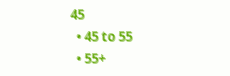45
  • 45 to 55
  • 55+